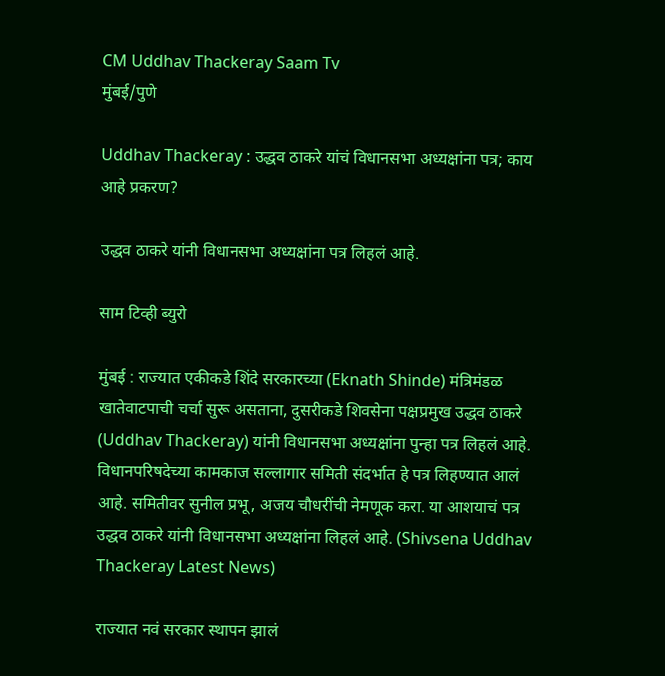CM Uddhav Thackeray Saam Tv
मुंबई/पुणे

Uddhav Thackeray : उद्धव ठाकरे यांचं विधानसभा अध्यक्षांना पत्र; काय आहे प्रकरण?

उद्धव ठाकरे यांनी विधानसभा अध्यक्षांना पत्र लिहलं आहे.

साम टिव्ही ब्युरो

मुंबई : राज्यात एकीकडे शिंदे सरकारच्या (Eknath Shinde) मंत्रिमंडळ खातेवाटपाची चर्चा सुरू असताना, दुसरीकडे शिवसेना पक्षप्रमुख उद्धव ठाकरे (Uddhav Thackeray) यांनी विधानसभा अध्यक्षांना पुन्हा पत्र लिहलं आहे. विधानपरिषदेच्या कामकाज सल्लागार समिती संदर्भात हे पत्र लिहण्यात आलं आहे. समितीवर सुनील प्रभू, अजय चौधरींची नेमणूक करा. या आशयाचं पत्र उद्धव ठाकरे यांनी विधानसभा अध्यक्षांना लिहलं आहे. (Shivsena Uddhav Thackeray Latest News)

राज्यात नवं सरकार स्थापन झालं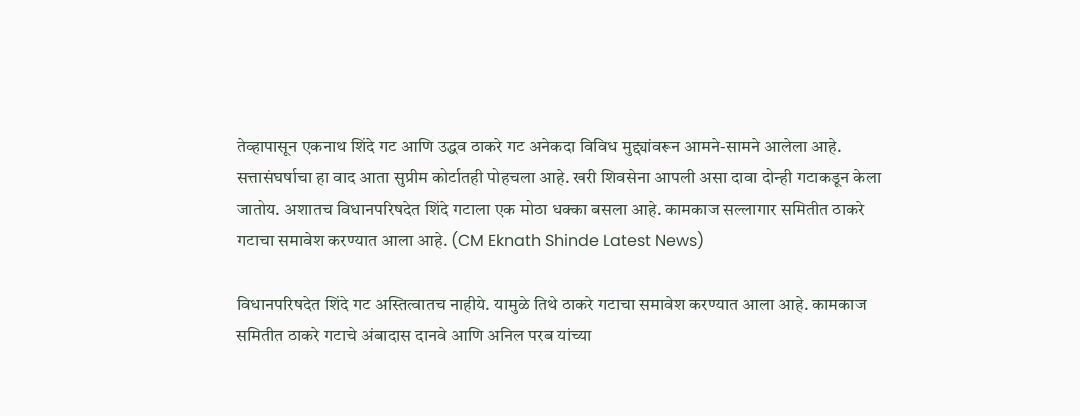तेव्हापासून एकनाथ शिंदे गट आणि उद्धव ठाकरे गट अनेकदा विविध मुद्द्यांवरून आमने-सामने आलेला आहे. सत्तासंघर्षाचा हा वाद आता सुप्रीम कोर्टातही पोहचला आहे. खरी शिवसेना आपली असा दावा दोन्ही गटाकडून केला जातोय. अशातच विधानपरिषदेत शिंदे गटाला एक मोठा धक्का बसला आहे. कामकाज सल्लागार समितीत ठाकरे गटाचा समावेश करण्यात आला आहे. (CM Eknath Shinde Latest News)

विधानपरिषदेत शिंदे गट अस्तित्वातच नाहीये. यामुळे तिथे ठाकरे गटाचा समावेश करण्यात आला आहे. कामकाज समितीत ठाकरे गटाचे अंबादास दानवे आणि अनिल परब यांच्या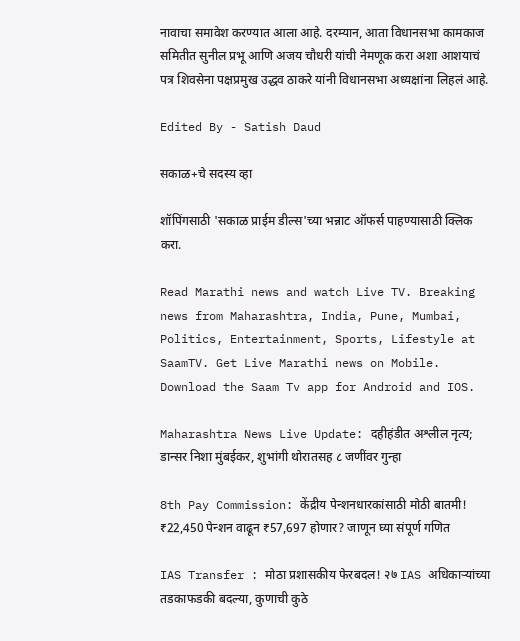नावाचा समावेश करण्यात आला आहे. दरम्यान, आता विधानसभा कामकाज समितीत सुनील प्रभू आणि अजय चौधरी यांची नेमणूक करा अशा आशयाचं पत्र शिवसेना पक्षप्रमुख उद्धव ठाकरे यांनी विधानसभा अध्यक्षांना लिहलं आहे.

Edited By - Satish Daud

सकाळ+चे सदस्य व्हा

शॉपिंगसाठी 'सकाळ प्राईम डील्स'च्या भन्नाट ऑफर्स पाहण्यासाठी क्लिक करा.

Read Marathi news and watch Live TV. Breaking news from Maharashtra, India, Pune, Mumbai, Politics, Entertainment, Sports, Lifestyle at SaamTV. Get Live Marathi news on Mobile. Download the Saam Tv app for Android and IOS.

Maharashtra News Live Update: दहीहंडीत अश्लील नृत्य; डान्सर निशा मुंबईकर, शुभांगी थोरातसह ८ जणींवर गुन्हा

8th Pay Commission: केंद्रीय पेन्शनधारकांसाठी मोठी बातमी! ₹22,450 पेन्शन वाढून ₹57,697 होणार? जाणून घ्या संपूर्ण गणित

IAS Transfer : मोठा प्रशासकीय फेरबदल! २७ IAS अधिकाऱ्यांच्या तडकाफडकी बदल्या, कुणाची कुठे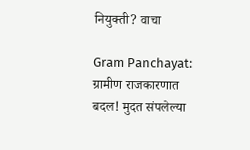नियुक्ती? वाचा

Gram Panchayat: ग्रामीण राजकारणात बदल! मुदत संपलेल्या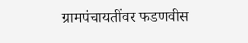ग्रामपंचायतींवर फडणवीस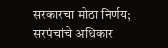सरकारचा मोठा निर्णय; सरपंचांचे अधिकार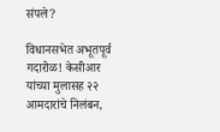संपले?

विधानसभेत अभूतपूर्व गदारोळ! केसीआर यांच्या मुलासह २२ आमदारांचे निलंबन,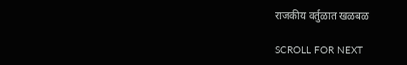राजकीय वर्तुळात खळबळ

SCROLL FOR NEXT